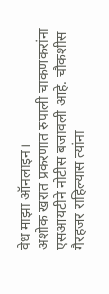वेध माझा ऑनलाइन।
अशोक खरात प्रकरणात रुपाली चाकणकरांना एसआयटीने नोटीस बजावली आहे. चौकशीस गैरहजर राहिल्यास त्यांना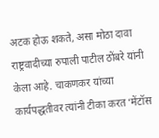अटक होऊ शकते, असा मोठा दावा राष्ट्रवादीच्या रुपाली पाटील ठोंबरे यांनी केला आहे. चाकणकर यांच्या कार्यपद्धतीवर त्यांनी टीका करत ‘मेंटॉस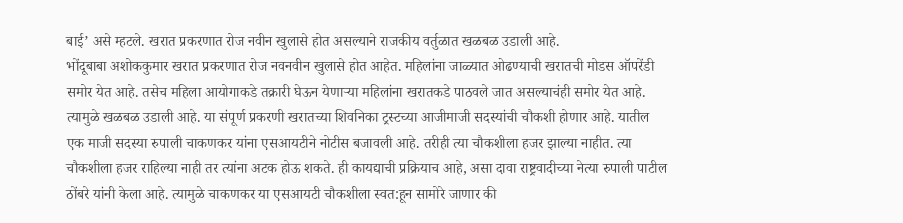बाई’ असे म्हटले. खरात प्रकरणात रोज नवीन खुलासे होत असल्याने राजकीय वर्तुळात खळबळ उडाली आहे.
भोंदूबाबा अशोककुमार खरात प्रकरणात रोज नवनवीन खुलासे होत आहेत. महिलांना जाळ्यात ओढण्याची खरातची मोडस ऑपरेंडी समोर येत आहे. तसेच महिला आयोगाकडे तक्रारी घेऊन येणाऱ्या महिलांना खरातकडे पाठवले जात असल्याचंही समोर येत आहे. त्यामुळे खळबळ उडाली आहे. या संपूर्ण प्रकरणी खरातच्या शिवनिका ट्रस्टच्या आजीमाजी सदस्यांची चौकशी होणार आहे. यातील एक माजी सदस्या रुपाली चाकणकर यांना एसआयटीने नोटीस बजावली आहे. तरीही त्या चौकशीला हजर झाल्या नाहीत. त्या चौकशीला हजर राहिल्या नाही तर त्यांना अटक होऊ शकते. ही कायद्याची प्रक्रियाच आहे, असा दावा राष्ट्रवादीच्या नेत्या रुपाली पाटील ठोंबरे यांनी केला आहे. त्यामुळे चाकणकर या एसआयटी चौकशीला स्वत:हून सामोरे जाणार की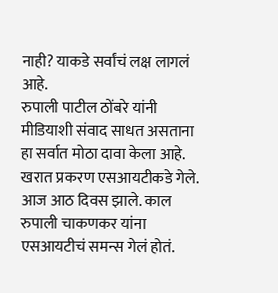नाही? याकडे सर्वांचं लक्ष लागलं आहे.
रुपाली पाटील ठोंबरे यांनी मीडियाशी संवाद साधत असताना हा सर्वात मोठा दावा केला आहे. खरात प्रकरण एसआयटीकडे गेले. आज आठ दिवस झाले. काल रुपाली चाकणकर यांना एसआयटीचं समन्स गेलं होतं.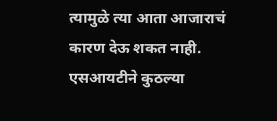त्यामुळे त्या आता आजाराचं कारण देऊ शकत नाही. एसआयटीने कुठल्या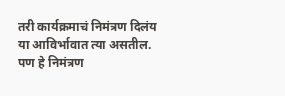तरी कार्यक्रमाचं निमंत्रण दिलंय या आविर्भावात त्या असतील. पण हे निमंत्रण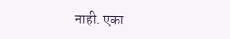नाही. एका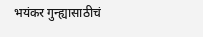भयंकर गुन्ह्यासाठीचं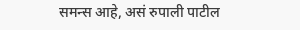समन्स आहे, असं रुपाली पाटील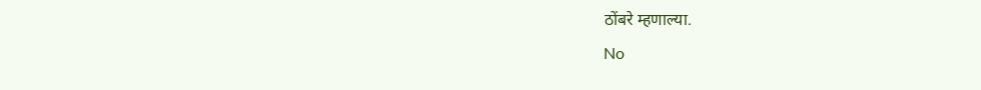ठोंबरे म्हणाल्या.
No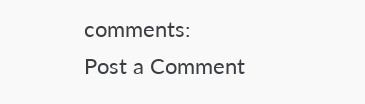comments:
Post a Comment